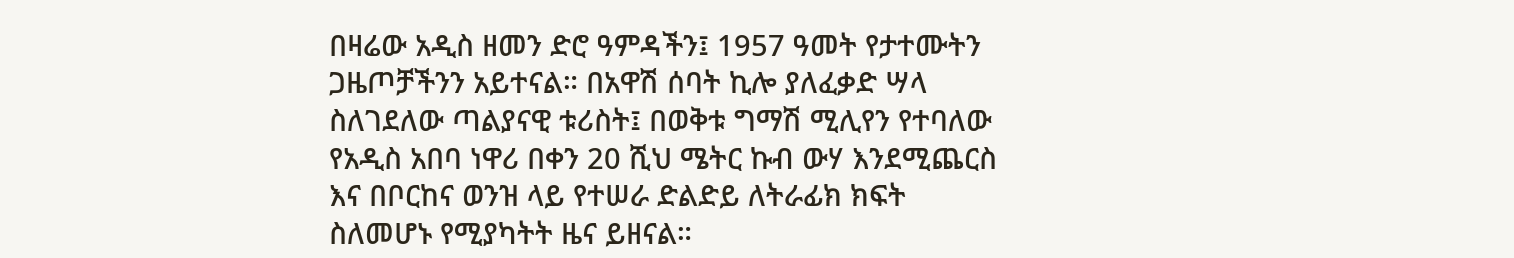በዛሬው አዲስ ዘመን ድሮ ዓምዳችን፤ 1957 ዓመት የታተሙትን ጋዜጦቻችንን አይተናል። በአዋሽ ሰባት ኪሎ ያለፈቃድ ሣላ ስለገደለው ጣልያናዊ ቱሪስት፤ በወቅቱ ግማሽ ሚሊየን የተባለው የአዲስ አበባ ነዋሪ በቀን 20 ሺህ ሜትር ኩብ ውሃ እንደሚጨርስ እና በቦርከና ወንዝ ላይ የተሠራ ድልድይ ለትራፊክ ክፍት ስለመሆኑ የሚያካትት ዜና ይዘናል።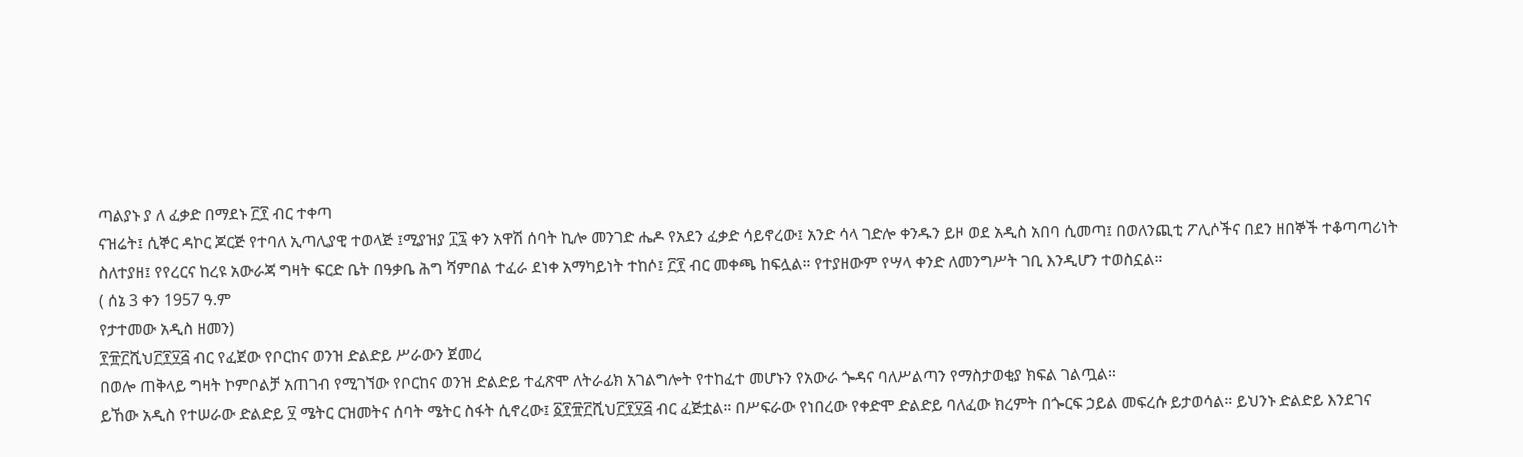ጣልያኑ ያ ለ ፈቃድ በማደኑ ፫፻ ብር ተቀጣ
ናዝሬት፤ ሲኞር ዳኮር ጆርጅ የተባለ ኢጣሊያዊ ተወላጅ ፤ሚያዝያ ፲፯ ቀን አዋሽ ሰባት ኪሎ መንገድ ሔዶ የአደን ፈቃድ ሳይኖረው፤ አንድ ሳላ ገድሎ ቀንዱን ይዞ ወደ አዲስ አበባ ሲመጣ፤ በወለንጪቲ ፖሊሶችና በደን ዘበኞች ተቆጣጣሪነት ስለተያዘ፤ የየረርና ከረዩ አውራጃ ግዛት ፍርድ ቤት በዓቃቤ ሕግ ሻምበል ተፈራ ደነቀ አማካይነት ተከሶ፤ ፫፻ ብር መቀጫ ከፍሏል። የተያዘውም የሣላ ቀንድ ለመንግሥት ገቢ እንዲሆን ተወስኗል።
( ሰኔ 3 ቀን 1957 ዓ.ም
የታተመው አዲስ ዘመን)
፻፹፫ሺህ፫፻፶፭ ብር የፈጀው የቦርከና ወንዝ ድልድይ ሥራውን ጀመረ
በወሎ ጠቅላይ ግዛት ኮምቦልቻ አጠገብ የሚገኘው የቦርከና ወንዝ ድልድይ ተፈጽሞ ለትራፊክ አገልግሎት የተከፈተ መሆኑን የአውራ ጐዳና ባለሥልጣን የማስታወቂያ ክፍል ገልጧል።
ይኸው አዲስ የተሠራው ድልድይ ፶ ሜትር ርዝመትና ሰባት ሜትር ስፋት ሲኖረው፤ ፩፻፹፫ሺህ፫፻፶፭ ብር ፈጅቷል። በሥፍራው የነበረው የቀድሞ ድልድይ ባለፈው ክረምት በጐርፍ ኃይል መፍረሱ ይታወሳል። ይህንኑ ድልድይ እንደገና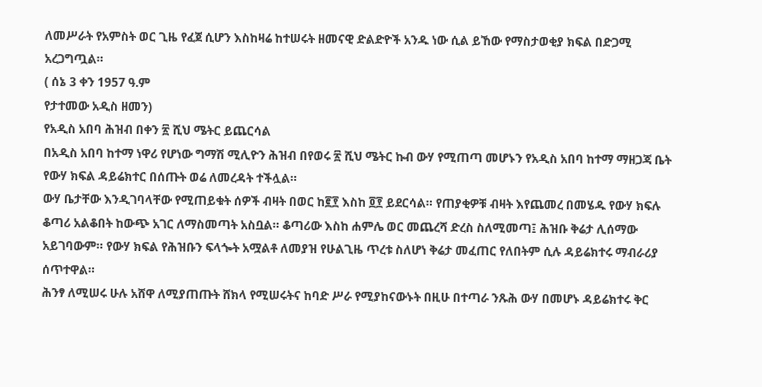ለመሥራት የአምስት ወር ጊዜ የፈጀ ሲሆን እስከዛሬ ከተሠሩት ዘመናዊ ድልድዮች አንዱ ነው ሲል ይኸው የማስታወቂያ ክፍል በድጋሚ አረጋግጧል።
( ሰኔ 3 ቀን 1957 ዓ.ም
የታተመው አዲስ ዘመን)
የአዲስ አበባ ሕዝብ በቀን ፳ ሺህ ሜትር ይጨርሳል
በአዲስ አበባ ከተማ ነዋሪ የሆነው ግማሽ ሚሊዮን ሕዝብ በየወሩ ፳ ሺህ ሜትር ኩብ ውሃ የሚጠጣ መሆኑን የአዲስ አበባ ከተማ ማዘጋጃ ቤት የውሃ ክፍል ዳይሬክተር በሰጡት ወሬ ለመረዳት ተችሏል።
ውሃ ቤታቸው እንዲገባላቸው የሚጠይቁት ሰዎች ብዛት በወር ከ፪፻ እስከ ፬፻ ይደርሳል። የጠያቂዎቹ ብዛት እየጨመረ በመሄዱ የውሃ ክፍሉ ቆጣሪ አልቆበት ከውጭ አገር ለማስመጣት አስቧል። ቆጣሪው እስከ ሐምሌ ወር መጨረሻ ድረስ ስለሚመጣ፤ ሕዝቡ ቅሬታ ሊሰማው አይገባውም። የውሃ ክፍል የሕዝቡን ፍላጐት አሟልቶ ለመያዝ የሁልጊዜ ጥረቱ ስለሆነ ቅሬታ መፈጠር የለበትም ሲሉ ዳይሬክተሩ ማብራሪያ ሰጥተዋል።
ሕንፃ ለሚሠሩ ሁሉ አሸዋ ለሚያጠጡት ሸክላ የሚሠሩትና ከባድ ሥራ የሚያከናውኑት በዚሁ በተጣራ ንጹሕ ውሃ በመሆኑ ዳይሬክተሩ ቅር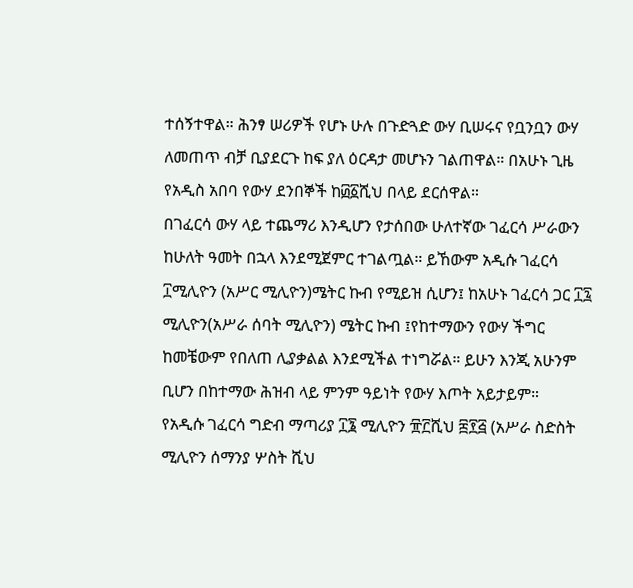ተሰኝተዋል። ሕንፃ ሠሪዎች የሆኑ ሁሉ በጉድጓድ ውሃ ቢሠሩና የቧንቧን ውሃ ለመጠጥ ብቻ ቢያደርጉ ከፍ ያለ ዕርዳታ መሆኑን ገልጠዋል። በአሁኑ ጊዜ የአዲስ አበባ የውሃ ደንበኞች ከ፴፩ሺህ በላይ ደርሰዋል።
በገፈርሳ ውሃ ላይ ተጨማሪ እንዲሆን የታሰበው ሁለተኛው ገፈርሳ ሥራውን ከሁለት ዓመት በኋላ እንደሚጀምር ተገልጧል። ይኸውም አዲሱ ገፈርሳ ፲ሚሊዮን (አሥር ሚሊዮን)ሜትር ኩብ የሚይዝ ሲሆን፤ ከአሁኑ ገፈርሳ ጋር ፲፯ ሚሊዮን(አሥራ ሰባት ሚሊዮን) ሜትር ኩብ ፤የከተማውን የውሃ ችግር ከመቼውም የበለጠ ሊያቃልል እንደሚችል ተነግሯል። ይሁን እንጂ አሁንም ቢሆን በከተማው ሕዝብ ላይ ምንም ዓይነት የውሃ እጦት አይታይም።
የአዲሱ ገፈርሳ ግድብ ማጣሪያ ፲፮ ሚሊዮን ፹፫ሺህ ፰፻፭ (አሥራ ስድስት ሚሊዮን ሰማንያ ሦስት ሺህ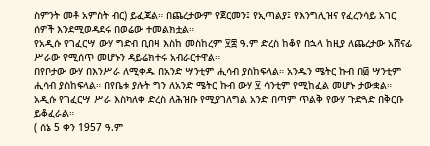ስምንት መቶ አምስት ብር) ይፈጃል። በጨረታውም የጀርመን፤ የኢጣልያ፤ የእንግሊዝና የፈረንሳይ አገር ሰዎች እንደሚወዳደሩ በወሬው ተመልክቷል።
የአዲሱ የገፈርሣ ውሃ ግድብ ቢበዛ እስከ መስከረም ፶፰ ዓ.ም ድረስ ከቆየ በኋላ ከዚያ ለጨረታው አሸናፊ ሥራው የሚሰጥ መሆኑን ዳይሬክተሩ አብራርተዋል።
በየቦታው ውሃ በእንሥራ ለሚቀዱ በአንድ ሣንቲም ሒሳብ ያስከፍላል። አንዱን ሜትር ኩብ በ፴ ሣንቲም ሒሳብ ያስከፍላል። በየቤቱ ያሉት ግን ለአንድ ሜትር ኩብ ውሃ ፶ ሳንቲም የሚከፈል መሆኑ ታውቋል።
አዲሱ የገፈርሣ ሥራ እስካለቀ ድረስ ለሕዝቡ የሚያገለግል አንድ በጣም ጥልቅ የውሃ ጉድጓድ በቅርቡ ይቆፈራል።
( ሰኔ 5 ቀን 1957 ዓ.ም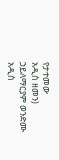የታተመው
አዲስ ዘመን)
ኃይለማርያም ወንድሙ
አዲስ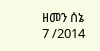ዘመን ሰኔ 7 /2014